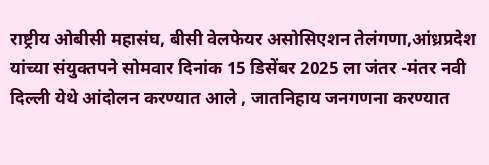राष्ट्रीय ओबीसी महासंघ, बीसी वेलफेयर असोसिएशन तेलंगणा,आंध्रप्रदेश यांच्या संयुक्तपने सोमवार दिनांक 15 डिसेंबर 2025 ला जंतर -मंतर नवी दिल्ली येथे आंदोलन करण्यात आले , जातनिहाय जनगणना करण्यात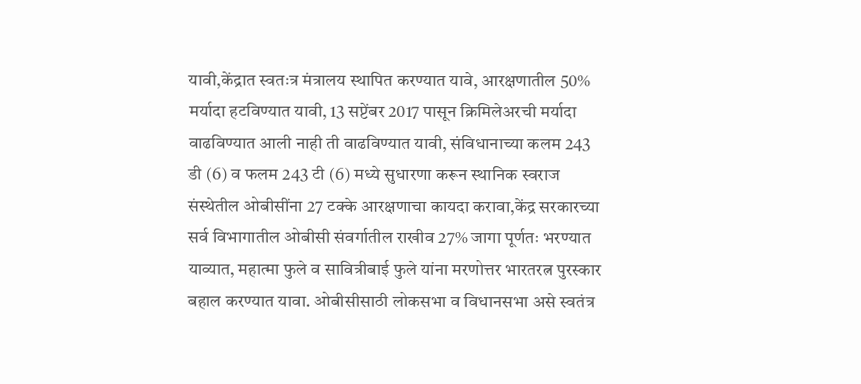यावी,केंद्रात स्वतःत्र मंत्रालय स्थापित करण्यात यावे, आरक्षणातील 50% मर्यादा हटविण्यात यावी, 13 सप्टेंबर 2017 पासून क्रिमिलेअरची मर्यादा वाढविण्यात आली नाही ती वाढविण्यात यावी, संविधानाच्या कलम 243 डी (6) व फलम 243 टी (6) मध्ये सुधारणा करून स्थानिक स्वराज संस्थेतील ओबीसींना 27 टक्के आरक्षणाचा कायदा करावा,केंद्र सरकारच्या सर्व विभागातील ओबीसी संवर्गातील राखीव 27% जागा पूर्णतः भरण्यात याव्यात, महात्मा फुले व सावित्रीबाई फुले यांना मरणोत्तर भारतरत्न पुरस्कार बहाल करण्यात यावा. ओबीसीसाठी लोकसभा व विधानसभा असे स्वतंत्र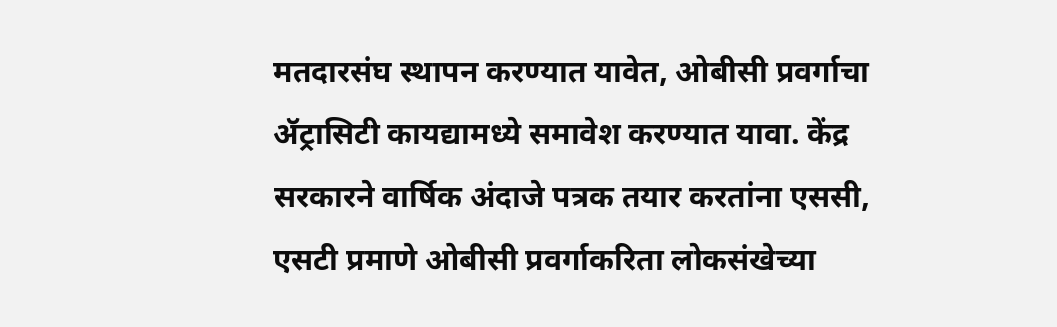मतदारसंघ स्थापन करण्यात यावेत, ओबीसी प्रवर्गाचा ॲट्रासिटी कायद्यामध्ये समावेश करण्यात यावा. केंद्र सरकारने वार्षिक अंदाजे पत्रक तयार करतांना एससी, एसटी प्रमाणे ओबीसी प्रवर्गाकरिता लोकसंखेच्या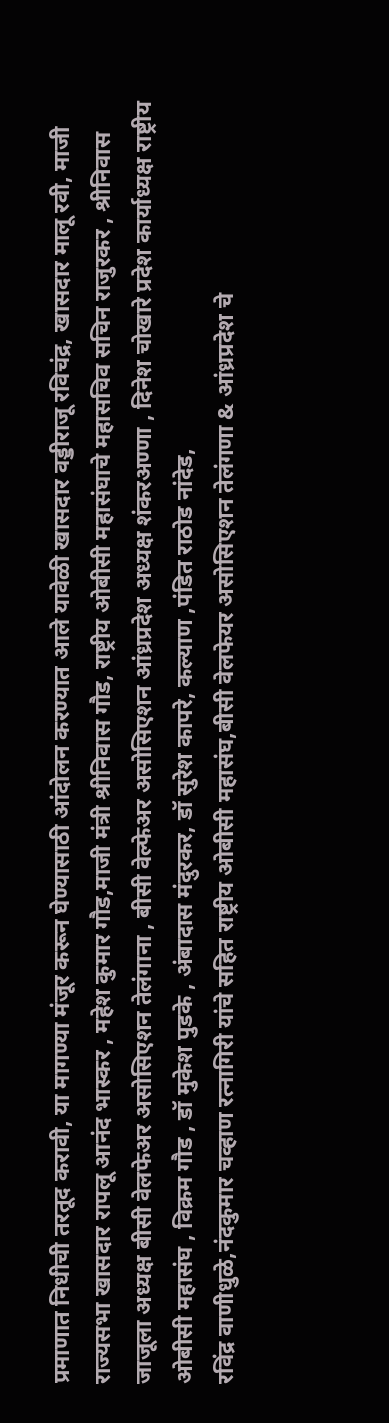प्रमाणात निधीची तरतूद करावी, या मागण्या मंजूर करून घेण्यासाठी आंदोलन करण्यात आले यावेळी खासदार वड्डीराजू रविचंद्र, खासदार मालू रवी, माजी राज्यसभा खासदार रापलू आनंद भास्कर , महेश कुमार गौड,माजी मंत्री श्रीनिवास गौड, राष्ट्रीय ओबीसी महासंघाचे महासचिव सचिन राजुरकर , श्रीनिवास जाजूला अध्यक्ष बीसी वेलफेअर असोसिएशन तेलंगाना , बीसी वेल्फेअर असोसिएशन आंध्रप्रदेश अध्यक्ष शंकरअण्णा , दिनेश चोखारे प्रदेश कार्याध्यक्ष राष्ट्रीय ओबीसी महासंघ , विक्रम गौड , डॉ मुकेश पुडके , अंबादास मंदुरकर, डॉ सुरेश कापरे, कल्याण ,पंडित राठोड नांदेड,
रविंद्र वाणीधुळे,नंदकुमार चव्हाण रत्नागिरी यांचे सहित राष्ट्रीय ओबीसी महासंघ,बीसी वेलफेयर असोसिएशन तेलंगणा & आंध्रप्रदेश चे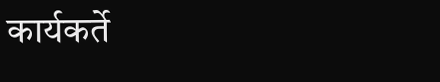कार्यकर्ते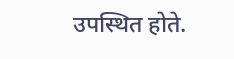उपस्थित होते.